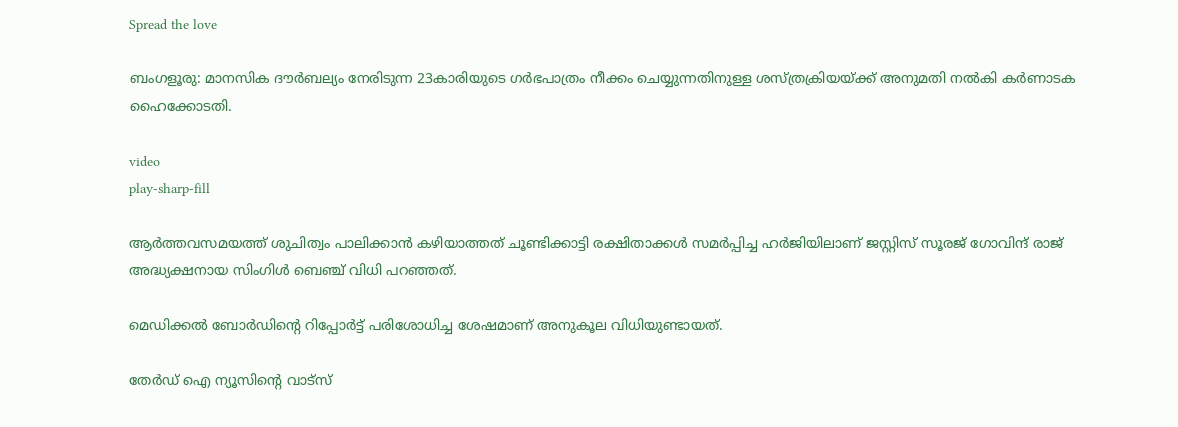Spread the love

ബംഗളൂരു: മാനസിക ദൗർബല്യം നേരിടുന്ന 23കാരിയുടെ ഗർഭപാത്രം നീക്കം ചെയ്യുന്നതിനുള്ള ശസ്‌ത്രക്രിയയ്‌ക്ക് അനുമതി നല്‍കി കർണാടക ഹൈക്കോടതി.

video
play-sharp-fill

ആർത്തവസമയത്ത് ശുചിത്വം പാലിക്കാൻ കഴിയാത്തത് ചൂണ്ടിക്കാട്ടി രക്ഷിതാക്കള്‍ സമർപ്പിച്ച ഹർജിയിലാണ് ജസ്റ്റിസ് സൂരജ് ഗോവിന്ദ് രാജ് അദ്ധ്യക്ഷനായ സിംഗിള്‍ ബെഞ്ച് വിധി പറഞ്ഞത്.

മെഡിക്കല്‍ ബോർഡിന്റെ റിപ്പോർട്ട് പരിശോധിച്ച ശേഷമാണ് അനുകൂല വിധിയുണ്ടായത്.

തേർഡ് ഐ ന്യൂസിന്റെ വാട്സ്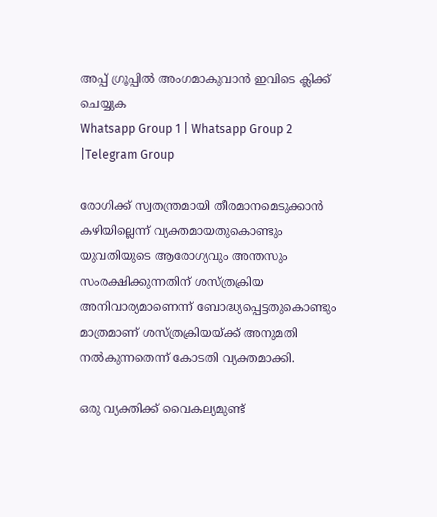അപ്പ് ഗ്രൂപ്പിൽ അംഗമാകുവാൻ ഇവിടെ ക്ലിക്ക് ചെയ്യുക
Whatsapp Group 1 | Whatsapp Group 2 |Telegram Group

രോഗിക്ക്‌ സ്വതന്ത്രമായി തീരമാനമെടുക്കാൻ കഴിയില്ലെന്ന്‌ വ്യക്തമായതുകൊണ്ടും യുവതിയുടെ ആരോഗ്യവും അന്തസും സംരക്ഷിക്കുന്നതിന് ശസ്‌ത്രക്രിയ അനിവാര്യമാണെന്ന് ബോദ്ധ്യപ്പെട്ടതുകൊണ്ടും മാത്രമാണ് ശസ്‌ത്രക്രിയയ്‌ക്ക് അനുമതി നല്‍കുന്നതെന്ന് കോടതി വ്യക്തമാക്കി.

ഒരു വ്യക്തിക്ക് വൈകല്യമുണ്ട്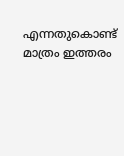എന്നതുകൊണ്ട് മാത്രം ഇത്തരം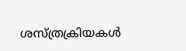ശസ്‌ത്രക്രിയകള്‍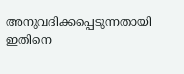അനുവദിക്കപ്പെടുന്നതായി ഇതിനെ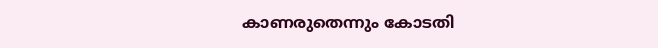കാണരുതെന്നും കോടതി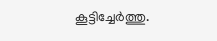കൂട്ടിച്ചേർത്തു.